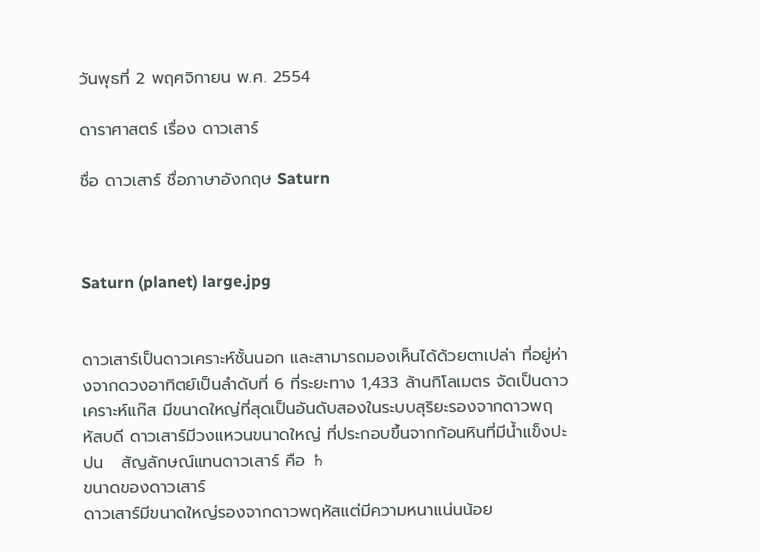วันพุธที่ 2 พฤศจิกายน พ.ศ. 2554

ดาราศาสตร์ เรื่อง ดาวเสาร์

ชื่อ ดาวเสาร์ ชื่อภาษาอังกฤษ Saturn



Saturn (planet) large.jpg


ดาวเสาร์เป็นดาวเคราะห์ชั้นนอก และสามารถมองเห็นได้ด้วยตาเปล่า ที่อยู่ห่างจากดวงอาทิตย์เป็นลำดับที่ 6 ที่ระยะทาง 1,433 ล้านกิโลเมตร จัดเป็นดาวเคราะห์แก๊ส มีขนาดใหญ่ที่สุดเป็นอันดับสองในระบบสุริยะรองจากดาวพฤหัสบดี ดาวเสาร์มีวงแหวนขนาดใหญ่ ที่ประกอบขึ้นจากก้อนหินที่มีน้ำแข็งปะปน   สัญลักษณ์แทนดาวเสาร์ คือ ♄
ขนาดของดาวเสาร์
ดาวเสาร์มีขนาดใหญ่รองจากดาวพฤหัสแต่มีความหนาแน่นน้อย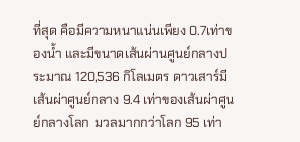ที่สุด คือมีความหนาแน่นเพียง 0.7เท่าของน้ำ และมีขนาดเส้นผ่านศูนย์กลางประมาณ 120,536 กิโลเมตร ดาวเสาร์มีเส้นผ่าศูนย์กลาง 9.4 เท่าของเส้นผ่าศูนย์กลางโลก  มวลมากกว่าโลก 95 เท่า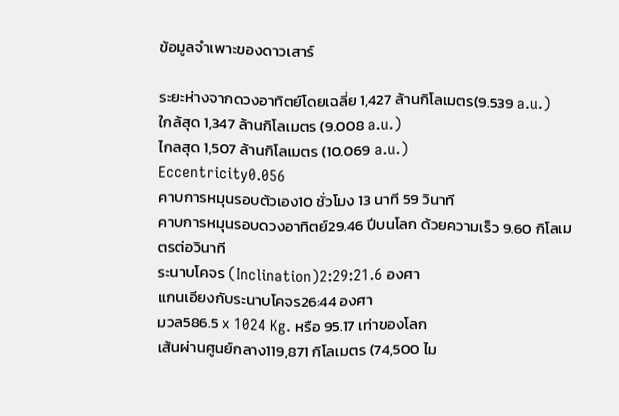ข้อมูลจำเพาะของดาวเสาร์

ระยะห่างจากดวงอาทิตย์โดยเฉลี่ย 1,427 ล้านกิโลเมตร(9.539 a.u.)
ใกล้สุด 1,347 ล้านกิโลเมตร (9.008 a.u.)
ไกลสุด 1,507 ล้านกิโลเมตร (10.069 a.u.)
Eccentricity0.056
คาบการหมุนรอบตัวเอง10 ชั่วโมง 13 นาที 59 วินาที
คาบการหมุนรอบดวงอาทิตย์29.46 ปีบนโลก ด้วยความเร็ว 9.60 กิโลเมตรต่อวินาที
ระนาบโคจร (Inclination)2:29:21.6 องศา
แกนเอียงกับระนาบโคจร26:44 องศา
มวล586.5 x 1024 Kg. หรือ 95.17 เท่าของโลก
เส้นผ่านศูนย์กลาง119,871 กิโลเมตร (74,500 ไม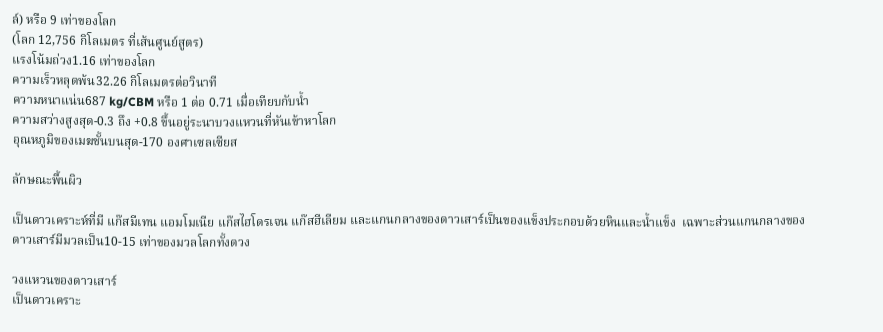ล์) หรือ 9 เท่าของโลก
(โลก 12,756 กิโลเมตร ที่เส้นศูนย์สูตร)
แรงโน้มถ่วง1.16 เท่าของโลก
ความเร็วหลุดพ้น32.26 กิโลเมตรต่อวินาที
ความหนาแน่น687 kg/CBM หรือ 1 ต่อ 0.71 เมื่อเทียบกับน้ำ
ความสว่างสูงสุด-0.3 ถึง +0.8 ขึ้นอยู่ระนาบวงแหวนที่หันเข้าหาโลก
อุณหภูมิของเมฆชั้นบนสุด-170 องศาเซลเซียส

ลักษณะพื้นผิว

เป็นดาวเคราะห์ที่มี แก๊สมีเทน แอมโมเนีย แก๊สไฮโดรเจน แก๊สฮีเลียม และแกนกลางของดาวเสาร์เป็นของแข็งประกอบด้วยหินและน้ำแข็ง  เฉพาะส่วนแกนกลางของดาวเสาร์มีมวลเป็น10-15 เท่าของมวลโลกทั้งดวง

วงแหวนของดาวเสาร์
เป็นดาวเคราะ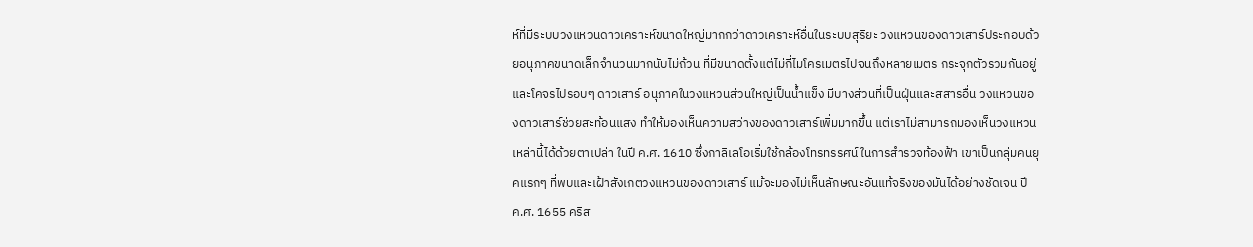ห์ที่มีระบบวงแหวนดาวเคราะห์ขนาดใหญ่มากกว่าดาวเคราะห์อื่นในระบบสุริยะ วงแหวนของดาวเสาร์ประกอบด้วยอนุภาคขนาดเล็กจำนวนมากนับไม่ถ้วน ที่มีขนาดตั้งแต่ไม่กี่ไมโครเมตรไปจนถึงหลายเมตร กระจุกตัวรวมกันอยู่และโคจรไปรอบๆ ดาวเสาร์ อนุภาคในวงแหวนส่วนใหญ่เป็นน้ำแข็ง มีบางส่วนที่เป็นฝุ่นและสสารอื่น วงแหวนของดาวเสาร์ช่วยสะท้อนแสง ทำให้มองเห็นความสว่างของดาวเสาร์เพิ่มมากขึ้น แต่เราไม่สามารถมองเห็นวงแหวนเหล่านี้ได้ด้วยตาเปล่า ในปี ค.ศ. 1610 ซึ่งกาลิเลโอเริ่มใช้กล้องโทรทรรศน์ในการสำรวจท้องฟ้า เขาเป็นกลุ่มคนยุคแรกๆ ที่พบและเฝ้าสังเกตวงแหวนของดาวเสาร์ แม้จะมองไม่เห็นลักษณะอันแท้จริงของมันได้อย่างชัดเจน ปี ค.ศ. 1655 คริส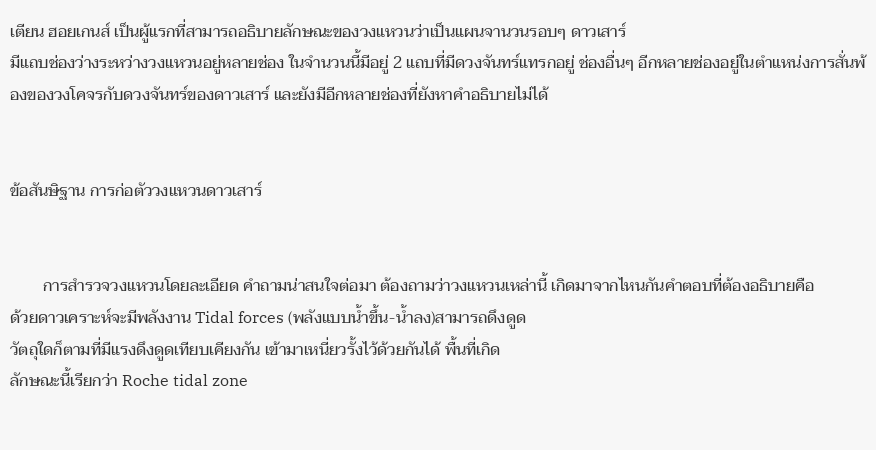เตียน ฮอยเกนส์ เป็นผู้แรกที่สามารถอธิบายลักษณะของวงแหวนว่าเป็นแผนจานวนรอบๆ ดาวเสาร์
มีแถบช่องว่างระหว่างวงแหวนอยู่หลายช่อง ในจำนวนนี้มีอยู่ 2 แถบที่มีดวงจันทร์แทรกอยู่ ช่องอื่นๆ อีกหลายช่องอยู่ในตำแหน่งการสั่นพ้องของวงโคจรกับดวงจันทร์ของดาวเสาร์ และยังมีอีกหลายช่องที่ยังหาคำอธิบายไม่ได้


ข้อสันษิฐาน การก่อตัววงแหวนดาวเสาร์


        การสำรวจวงแหวนโดยละเอียด คำถามน่าสนใจต่อมา ต้องถามว่าวงแหวนเหล่านี้ เกิดมาจากไหนกันคำตอบที่ต้องอธิบายคือ
ด้วยดาวเคราะห์จะมีพลังงาน Tidal forces (พลังแบบน้ำขึ้น-น้ำลง)สามารถดึงดูด
วัตถุใดก็ตามที่มีแรงดึงดูดเทียบเคียงกัน เข้ามาเหนี่ยวรั้งไว้ด้วยกันได้ พื้นที่เกิด
ลักษณะนี้เรียกว่า Roche tidal zone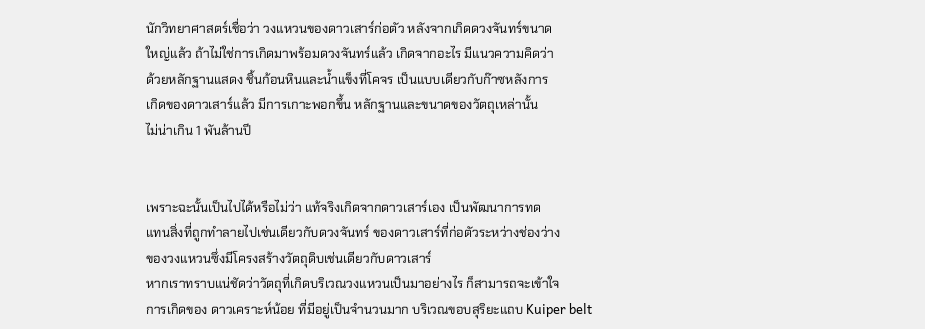นักวิทยาศาสตร์เชื่อว่า วงแหวนของดาวเสาร์ก่อตัว หลังจากเกิดดวงจันทร์ขนาด
ใหญ่แล้ว ถ้าไม่ใช่การเกิดมาพร้อมดวงจันทร์แล้ว เกิดจากอะไร มีแนวความคิดว่า
ด้วยหลักฐานแสดง ชิ้นก้อนหินและน้ำแข็งที่โคจร เป็นแบบเดียวกับก๊าซหลังการ
เกิดของดาวเสาร์แล้ว มีการเกาะพอกขึ้น หลักฐานและขนาดของวัตถุเหล่านั้น
ไม่น่าเกิน 1 พันล้านปี


เพราะฉะนั้นเป็นไปได้หรือไม่ว่า แท้จริงเกิดจากดาวเสาร์เอง เป็นพัฒนาการทด
แทนสิ่งที่ถูกทำลายไปเช่นเดียวกับดวงจันทร์ ของดาวเสาร์ที่ก่อตัวระหว่างช่องว่าง
ของวงแหวนซึ่งมีโครงสร้างวัตถุดิบเช่นเดียวกับดาวเสาร์
หากเราทราบแน่ชัดว่าวัตถุที่เกิดบริเวณวงแหวนเป็นมาอย่างไร ก็สามารถจะเข้าใจ
การเกิดของ ดาวเคราะห์น้อย ที่มีอยู่เป็นจำนวนมาก บริเวณขอบสุริยะแถบ Kuiper belt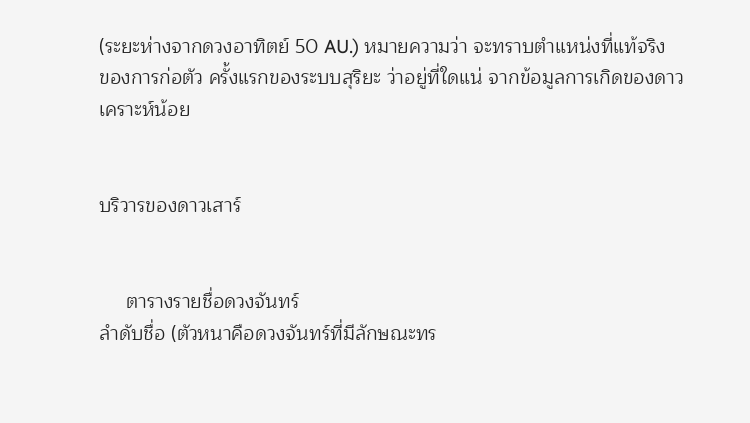(ระยะห่างจากดวงอาทิตย์ 50 AU.) หมายความว่า จะทราบตำแหน่งที่แท้จริง
ของการก่อตัว ครั้งแรกของระบบสุริยะ ว่าอยู่ที่ใดแน่ จากข้อมูลการเกิดของดาว
เคราะห์น้อย


บริวารของดาวเสาร์


     ตารางรายชื่อดวงจันทร์
ลำดับชื่อ (ตัวหนาคือดวงจันทร์ที่มีลักษณะทร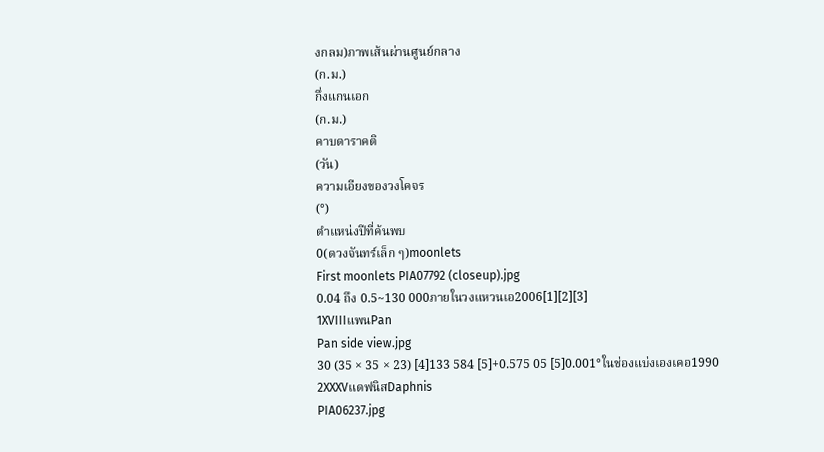งกลม)ภาพเส้นผ่านศูนย์กลาง
(ก.ม.)
กึ่งแกนเอก
(ก.ม.)
คาบดาราคติ
(วัน)
ความเอียงของวงโคจร
(°)
ตำแหน่งปีที่ค้นพบ
0(ดวงจันทร์เล็ก ๆ)moonlets
First moonlets PIA07792 (closeup).jpg
0.04 ถึง 0.5~130 000ภายในวงแหวนเอ2006[1][2][3]
1XVIIIแพนPan
Pan side view.jpg
30 (35 × 35 × 23) [4]133 584 [5]+0.575 05 [5]0.001°ในช่องแบ่งเองเคอ1990
2XXXVแดฟนิสDaphnis
PIA06237.jpg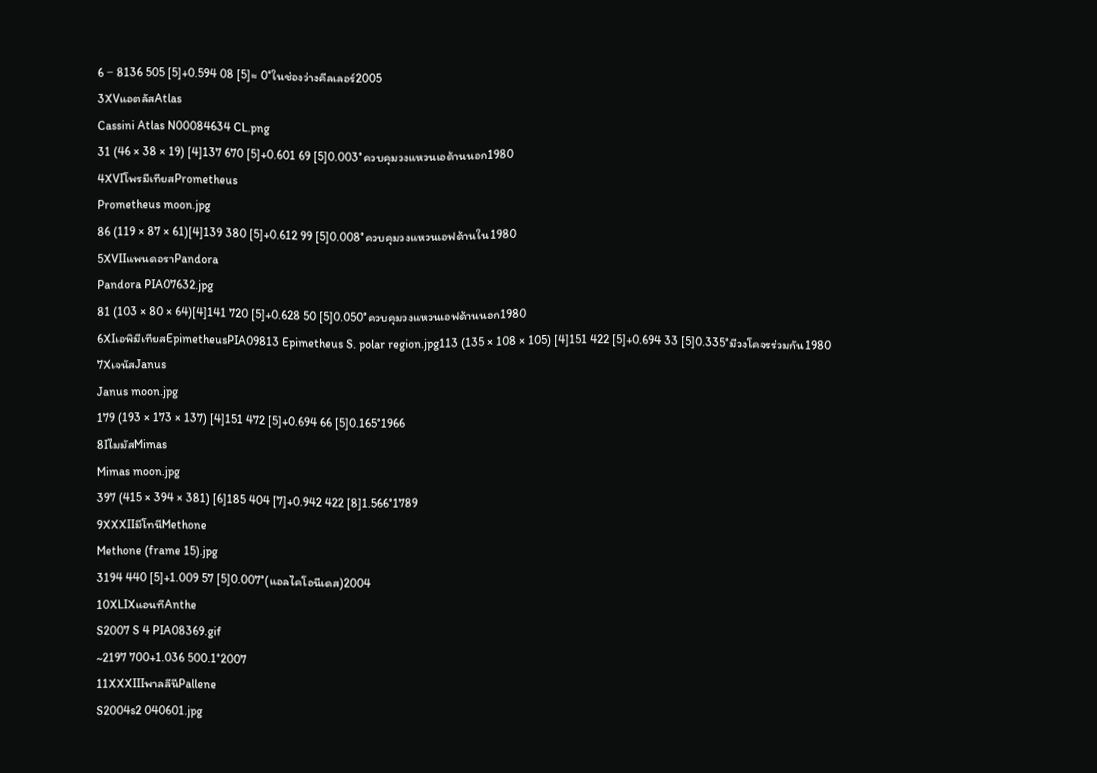6 − 8136 505 [5]+0.594 08 [5]≈ 0°ในช่องว่างคีลเลอร์2005
3XVแอตลัสAtlas
Cassini Atlas N00084634 CL.png
31 (46 × 38 × 19) [4]137 670 [5]+0.601 69 [5]0.003°ควบคุมวงแหวนเอด้านนอก1980
4XVIโพรมีเทียสPrometheus
Prometheus moon.jpg
86 (119 × 87 × 61)[4]139 380 [5]+0.612 99 [5]0.008°ควบคุมวงแหวนเอฟด้านใน1980
5XVIIแพนดอราPandora
Pandora PIA07632.jpg
81 (103 × 80 × 64)[4]141 720 [5]+0.628 50 [5]0.050°ควบคุมวงแหวนเอฟด้านนอก1980
6XIเอพิมีเทียสEpimetheusPIA09813 Epimetheus S. polar region.jpg113 (135 × 108 × 105) [4]151 422 [5]+0.694 33 [5]0.335°มีวงโคจรร่วมกัน1980
7XเจนัสJanus
Janus moon.jpg
179 (193 × 173 × 137) [4]151 472 [5]+0.694 66 [5]0.165°1966
8IไมมัสMimas
Mimas moon.jpg
397 (415 × 394 × 381) [6]185 404 [7]+0.942 422 [8]1.566°1789
9XXXIIมีโทนีMethone
Methone (frame 15).jpg
3194 440 [5]+1.009 57 [5]0.007°(แอลไคโอนีเดส)2004
10XLIXแอนทีAnthe
S2007 S 4 PIA08369.gif
~2197 700+1.036 500.1°2007
11XXXIIIพาลลีนีPallene
S2004s2 040601.jpg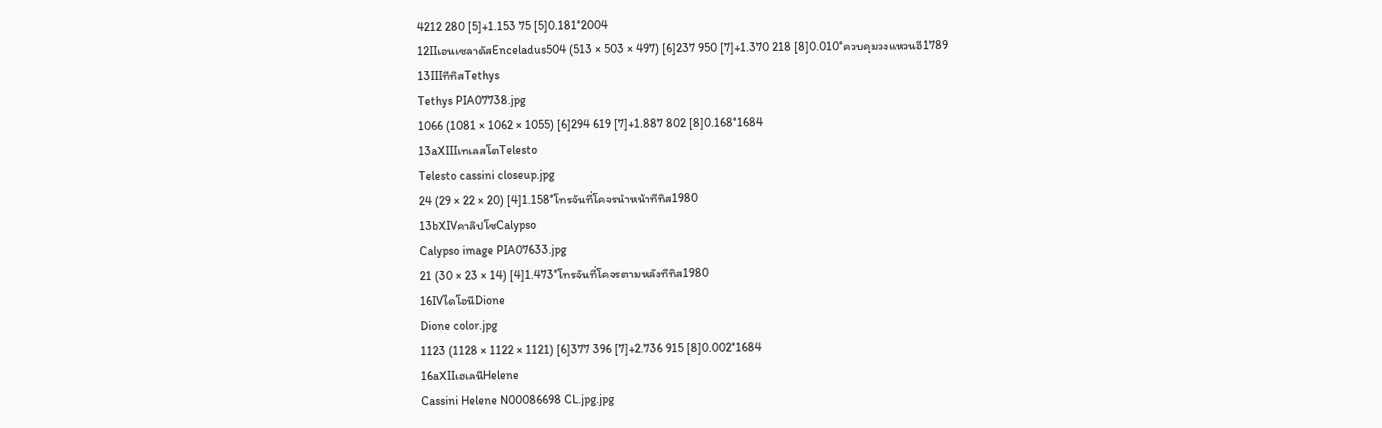4212 280 [5]+1.153 75 [5]0.181°2004
12IIเอนเซลาดัสEnceladus504 (513 × 503 × 497) [6]237 950 [7]+1.370 218 [8]0.010°ควบคุมวงแหวนอี1789
13IIIทีทิสTethys
Tethys PIA07738.jpg
1066 (1081 × 1062 × 1055) [6]294 619 [7]+1.887 802 [8]0.168°1684
13aXIIIเทเลสโตTelesto
Telesto cassini closeup.jpg
24 (29 × 22 × 20) [4]1.158°โทรจันที่โคจรนำหน้าทีทิส1980
13bXIVคาลิปโซCalypso
Calypso image PIA07633.jpg
21 (30 × 23 × 14) [4]1.473°โทรจันที่โคจรตามหลังทีทิส1980
16IVไดโอนีDione
Dione color.jpg
1123 (1128 × 1122 × 1121) [6]377 396 [7]+2.736 915 [8]0.002°1684
16aXIIเฮเลนีHelene
Cassini Helene N00086698 CL.jpg.jpg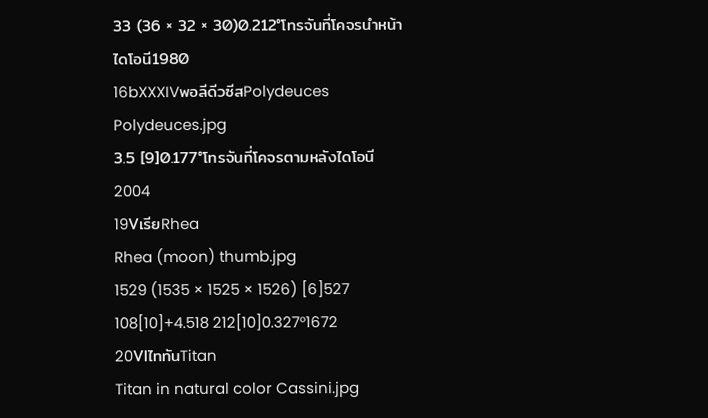33 (36 × 32 × 30)0.212°โทรจันที่โคจรนำหน้าไดโอนี1980
16bXXXIVพอลีดีวซีสPolydeuces
Polydeuces.jpg
3.5 [9]0.177°โทรจันที่โคจรตามหลังไดโอนี2004
19VเรียRhea
Rhea (moon) thumb.jpg
1529 (1535 × 1525 × 1526) [6]527 108[10]+4.518 212[10]0.327°1672
20VIไททันTitan
Titan in natural color Cassini.jpg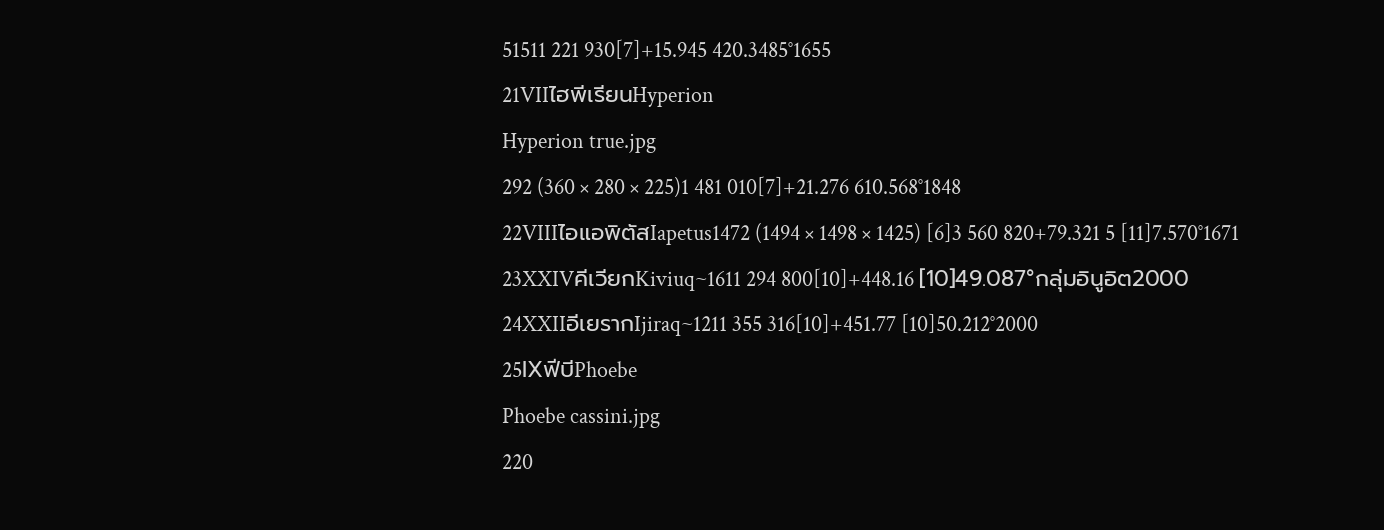51511 221 930[7]+15.945 420.3485°1655
21VIIไฮพีเรียนHyperion
Hyperion true.jpg
292 (360 × 280 × 225)1 481 010[7]+21.276 610.568°1848
22VIIIไอแอพิตัสIapetus1472 (1494 × 1498 × 1425) [6]3 560 820+79.321 5 [11]7.570°1671
23XXIVคีเวียกKiviuq~1611 294 800[10]+448.16 [10]49.087°กลุ่มอินูอิต2000
24XXIIอีเยรากIjiraq~1211 355 316[10]+451.77 [10]50.212°2000
25IXฟีบีPhoebe
Phoebe cassini.jpg
220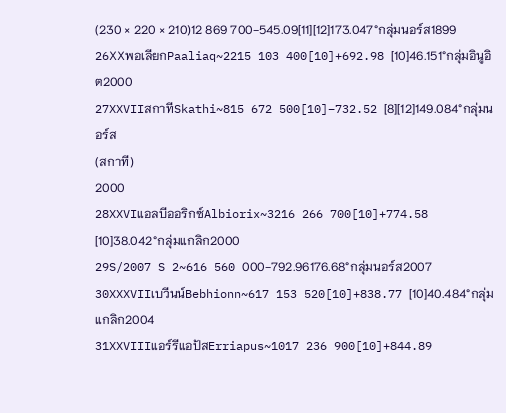(230 × 220 × 210)12 869 700−545.09[11][12]173.047°กลุ่มนอร์ส1899
26XXพอเลียกPaaliaq~2215 103 400[10]+692.98 [10]46.151°กลุ่มอินูอิต2000
27XXVIIสกาทีSkathi~815 672 500[10]−732.52 [8][12]149.084°กลุ่มนอร์ส
(สกาที)
2000
28XXVIแอลบีออริกซ์Albiorix~3216 266 700[10]+774.58 [10]38.042°กลุ่มแกลิก2000
29S/2007 S 2~616 560 000−792.96176.68°กลุ่มนอร์ส2007
30XXXVIIเบวีนน์Bebhionn~617 153 520[10]+838.77 [10]40.484°กลุ่มแกลิก2004
31XXVIIIแอร์รีแอปัสErriapus~1017 236 900[10]+844.89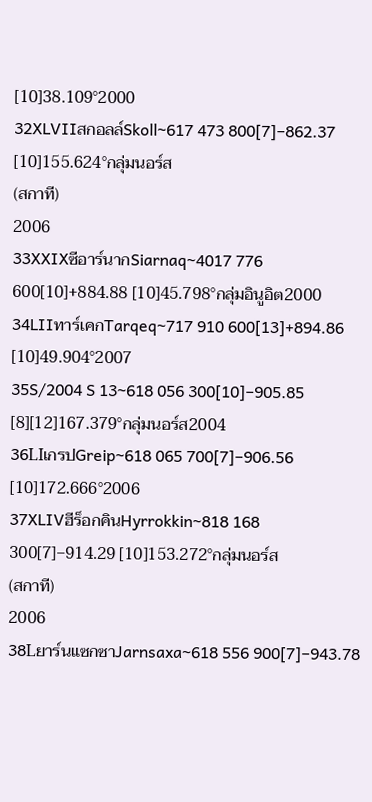[10]38.109°2000
32XLVIIสกอลล์Skoll~617 473 800[7]−862.37 [10]155.624°กลุ่มนอร์ส
(สกาที)
2006
33XXIXซีอาร์นากSiarnaq~4017 776 600[10]+884.88 [10]45.798°กลุ่มอินูอิต2000
34LIIทาร์เคกTarqeq~717 910 600[13]+894.86 [10]49.904°2007
35S/2004 S 13~618 056 300[10]−905.85 [8][12]167.379°กลุ่มนอร์ส2004
36LIเกรปGreip~618 065 700[7]−906.56 [10]172.666°2006
37XLIVฮีร็อกคินHyrrokkin~818 168 300[7]−914.29 [10]153.272°กลุ่มนอร์ส
(สกาที)
2006
38Lยาร์นแซกซาJarnsaxa~618 556 900[7]−943.78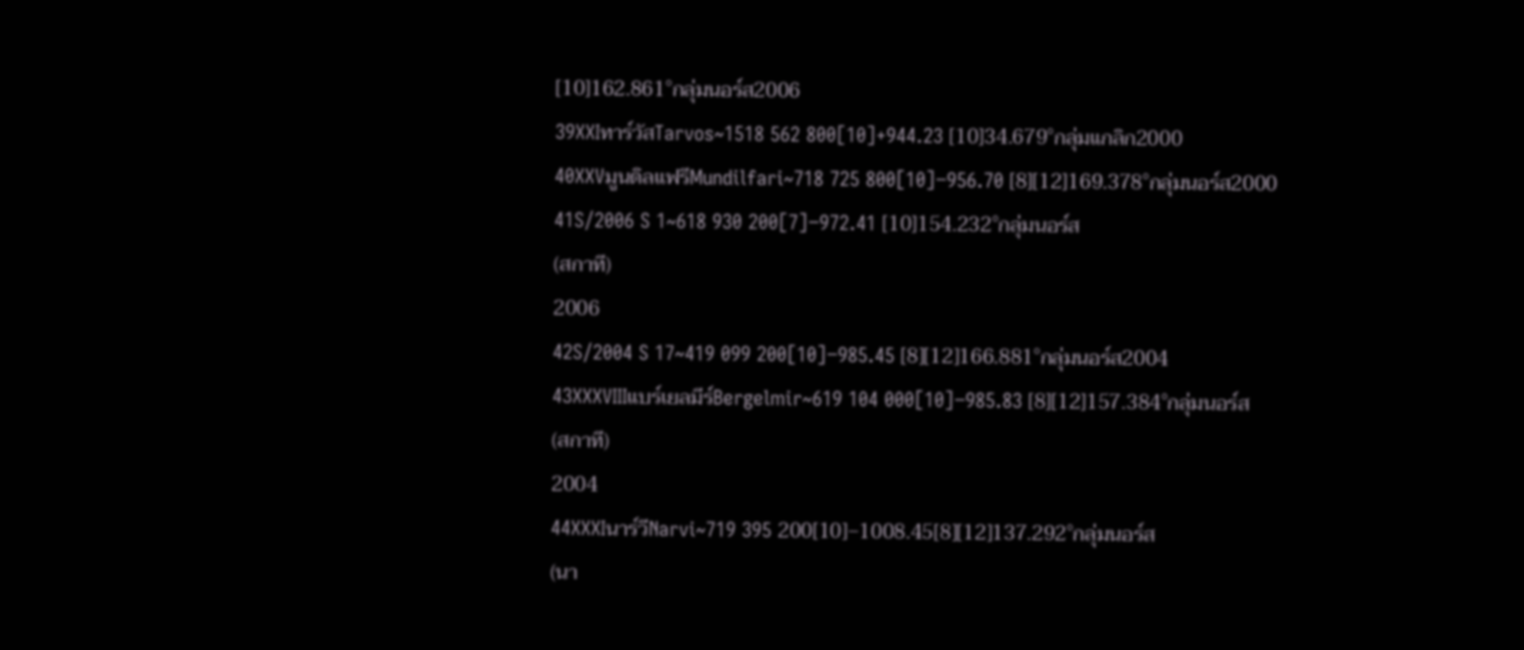[10]162.861°กลุ่มนอร์ส2006
39XXIทาร์วัสTarvos~1518 562 800[10]+944.23 [10]34.679°กลุ่มแกลิก2000
40XXVมูนดิลแฟรีMundilfari~718 725 800[10]−956.70 [8][12]169.378°กลุ่มนอร์ส2000
41S/2006 S 1~618 930 200[7]−972.41 [10]154.232°กลุ่มนอร์ส
(สกาที)
2006
42S/2004 S 17~419 099 200[10]−985.45 [8][12]166.881°กลุ่มนอร์ส2004
43XXXVIIIแบร์เยลมีร์Bergelmir~619 104 000[10]−985.83 [8][12]157.384°กลุ่มนอร์ส
(สกาที)
2004
44XXXIนาร์วีNarvi~719 395 200[10]−1008.45[8][12]137.292°กลุ่มนอร์ส
(นา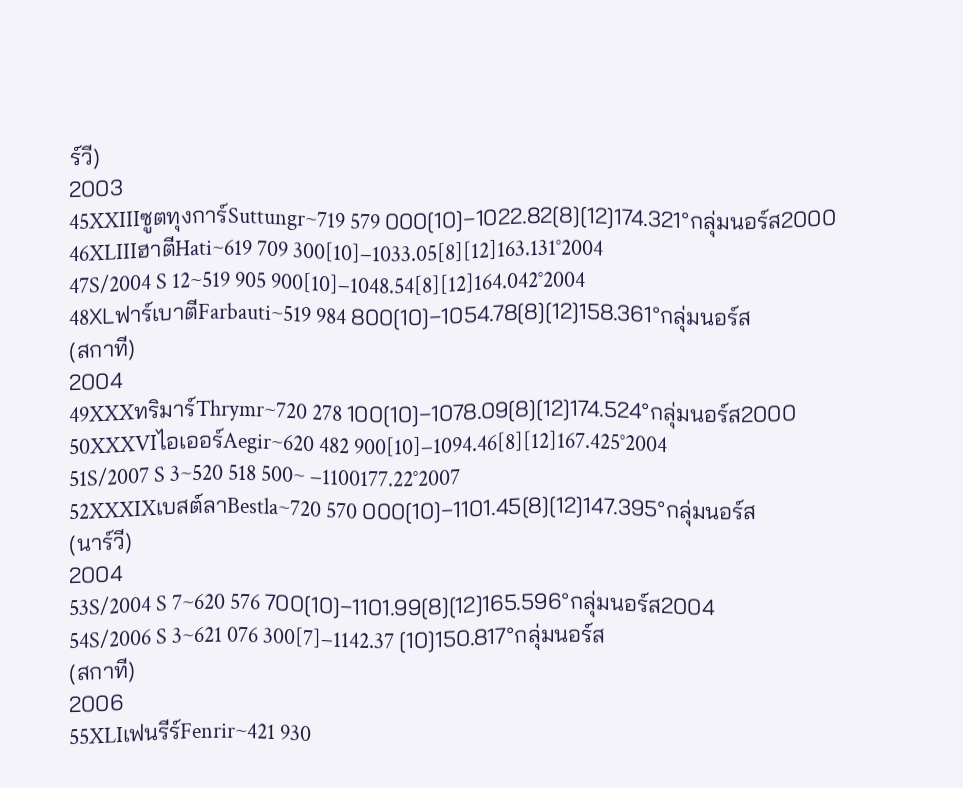ร์วี)
2003
45XXIIIซูตทุงการ์Suttungr~719 579 000[10]−1022.82[8][12]174.321°กลุ่มนอร์ส2000
46XLIIIฮาตีHati~619 709 300[10]−1033.05[8][12]163.131°2004
47S/2004 S 12~519 905 900[10]−1048.54[8][12]164.042°2004
48XLฟาร์เบาตีFarbauti~519 984 800[10]−1054.78[8][12]158.361°กลุ่มนอร์ส
(สกาที)
2004
49XXXทริมาร์Thrymr~720 278 100[10]−1078.09[8][12]174.524°กลุ่มนอร์ส2000
50XXXVIไอเออร์Aegir~620 482 900[10]−1094.46[8][12]167.425°2004
51S/2007 S 3~520 518 500~ −1100177.22°2007
52XXXIXเบสต์ลาBestla~720 570 000[10]−1101.45[8][12]147.395°กลุ่มนอร์ส
(นาร์วี)
2004
53S/2004 S 7~620 576 700[10]−1101.99[8][12]165.596°กลุ่มนอร์ส2004
54S/2006 S 3~621 076 300[7]−1142.37 [10]150.817°กลุ่มนอร์ส
(สกาที)
2006
55XLIเฟนรีร์Fenrir~421 930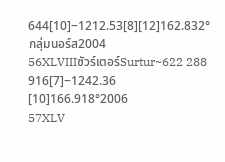644[10]−1212.53[8][12]162.832°กลุ่มนอร์ส2004
56XLVIIIซัวร์เตอร์Surtur~622 288 916[7]−1242.36 [10]166.918°2006
57XLV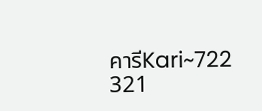คารีKari~722 321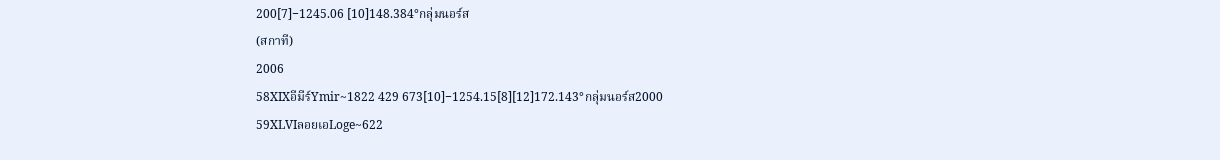200[7]−1245.06 [10]148.384°กลุ่มนอร์ส
(สกาที)
2006
58XIXอีมีร์Ymir~1822 429 673[10]−1254.15[8][12]172.143°กลุ่มนอร์ส2000
59XLVIลอยเอLoge~622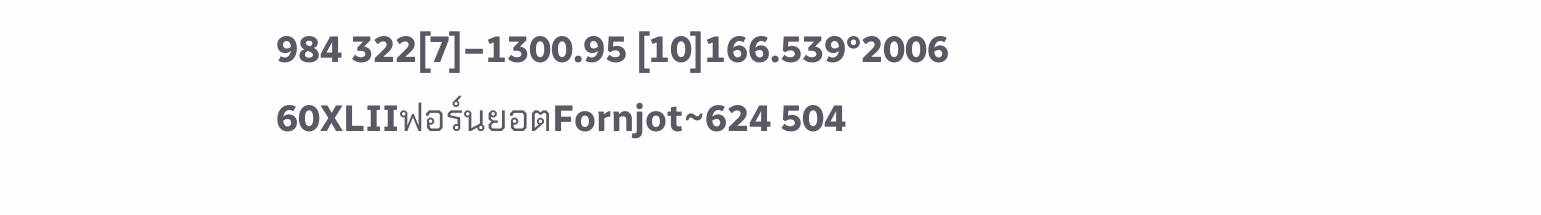984 322[7]−1300.95 [10]166.539°2006
60XLIIฟอร์นยอตFornjot~624 504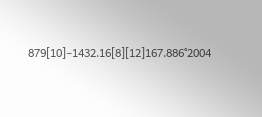879[10]−1432.16[8][12]167.886°2004